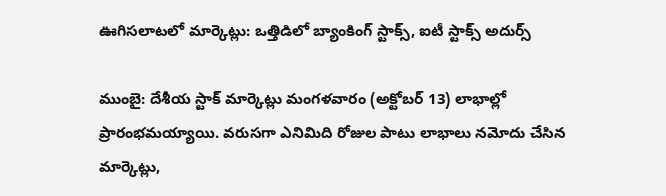ఊగిసలాటలో మార్కెట్లు: ఒత్తిడిలో బ్యాంకింగ్ స్టాక్స్, ఐటీ స్టాక్స్ అదుర్స్

ముంబై: దేశీయ స్టాక్ మార్కెట్లు మంగళవారం (అక్టోబర్ 13) లాభాల్లో ప్రారంభమయ్యాయి. వరుసగా ఎనిమిది రోజుల పాటు లాభాలు నమోదు చేసిన మార్కెట్లు,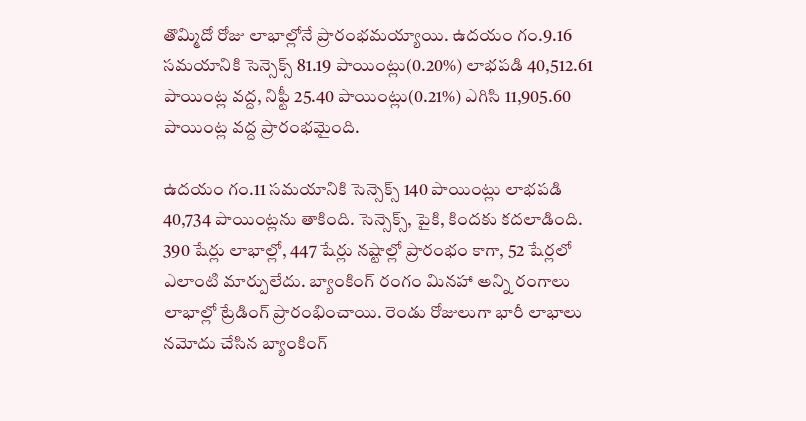తొమ్మిదో రోజు లాభాల్లోనే ప్రారంభమయ్యాయి. ఉదయం గం.9.16 సమయానికి సెన్సెక్స్ 81.19 పాయింట్లు(0.20%) లాభపడి 40,512.61 పాయింట్ల వద్ద, నిఫ్టీ 25.40 పాయింట్లు(0.21%) ఎగిసి 11,905.60 పాయింట్ల వద్ద ప్రారంభమైంది.

ఉదయం గం.11 సమయానికి సెన్సెక్స్ 140 పాయింట్లు లాభపడి 40,734 పాయింట్లను తాకింది. సెన్సెక్స్, పైకి, కిందకు కదలాడింది. 390 షేర్లు లాభాల్లో, 447 షేర్లు నష్టాల్లో ప్రారంభం కాగా, 52 షేర్లలో ఎలాంటి మార్పులేదు. బ్యాంకింగ్ రంగం మినహా అన్ని రంగాలు లాభాల్లో ట్రేడింగ్ ప్రారంభించాయి. రెండు రోజులుగా భారీ లాభాలు నమోదు చేసిన బ్యాంకింగ్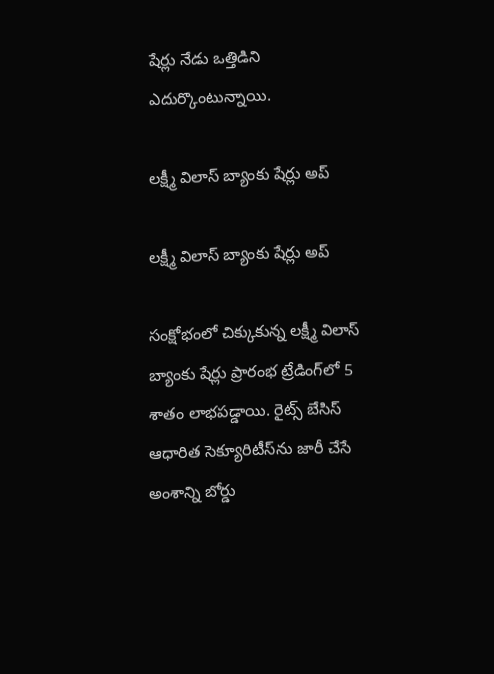షేర్లు నేడు ఒత్తిడిని ఎదుర్కొంటున్నాయి.

లక్ష్మీ విలాస్ బ్యాంకు షేర్లు అప్

లక్ష్మీ విలాస్ బ్యాంకు షేర్లు అప్

సంక్షోభంలో చిక్కుకున్న లక్ష్మీ విలాస్ బ్యాంకు షేర్లు ప్రారంభ ట్రేడింగ్‌లో 5 శాతం లాభపడ్డాయి. రైట్స్ బేసిస్ ఆధారిత సెక్యూరిటీస్‌ను జారీ చేసే అంశాన్ని బోర్డు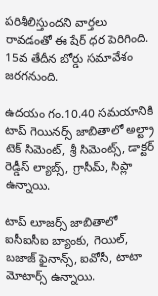పరిశీలిస్తుందని వార్తలు రావడంతో ఈ షేర్ ధర పెరిగింది. 15వ తేదీన బోర్డు సమావేశం జరగనుంది.

ఉదయం గం.10.40 సమయానికి టాప్ గెయినర్స్ జాబితాలో అల్ట్రా టెక్ సిమెంట్, శ్రీ సిమెంట్స్, డాక్టర్ రెడ్డీస్ ల్యాబ్స్, గ్రాసీమ్, సిప్లా ఉన్నాయి.

టాప్ లూజర్స్ జాబితాలో ఐసీఐసీఐ బ్యాంకు, గెయిల్, బజాజ్ ఫైనాన్స్, ఐవోసీ, టాటా మోటార్స్ ఉన్నాయి.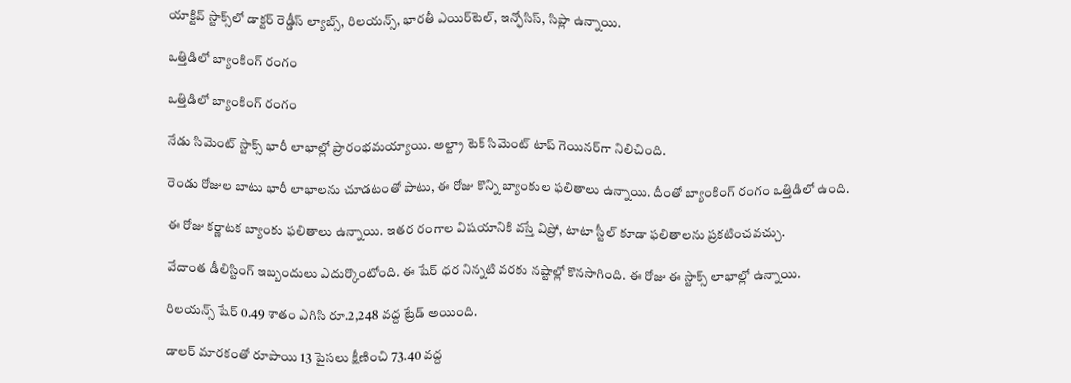యాక్టివ్ స్టాక్స్‌లో డాక్టర్ రెడ్డీస్ ల్యాబ్స్, రిలయన్స్, భారతీ ఎయిర్‌టెల్, ఇన్ఫోసిస్, సిప్లా ఉన్నాయి.

ఒత్తిడిలో బ్యాంకింగ్ రంగం

ఒత్తిడిలో బ్యాంకింగ్ రంగం

నేడు సిమెంట్ స్టాక్స్ భారీ లాభాల్లో ప్రారంభమయ్యాయి. అల్ట్రా టెక్ సిమెంట్ టాప్ గెయినర్‌గా నిలిచింది.

రెండు రోజుల బాటు భారీ లాభాలను చూడటంతో పాటు, ఈ రోజు కొన్ని బ్యాంకుల ఫలితాలు ఉన్నాయి. దీంతో బ్యాంకింగ్ రంగం ఒత్తిడిలో ఉంది.

ఈ రోజు కర్ణాటక బ్యాంకు ఫలితాలు ఉన్నాయి. ఇతర రంగాల విషయానికి వస్తే విప్రో, టాటా స్టీల్ కూడా ఫలితాలను ప్రకటించవచ్చు.

వేదాంత డీలిస్టింగ్ ఇబ్బందులు ఎదుర్కొంటోంది. ఈ షేర్ ధర నిన్నటి వరకు నష్టాల్లో కొనసాగింది. ఈ రోజు ఈ స్టాక్స్ లాభాల్లో ఉన్నాయి.

రిలయన్స్ షేర్ 0.49 శాతం ఎగిసి రూ.2,248 వద్ద ట్రేడ్ అయింది.

డాలర్ మారకంతో రూపాయి 13 పైసలు క్షీణించి 73.40 వద్ద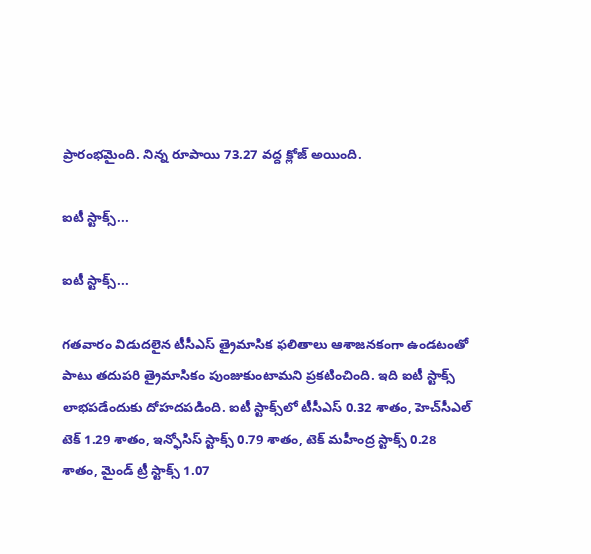ప్రారంభమైంది. నిన్న రూపాయి 73.27 వద్ద క్లోజ్ అయింది.

ఐటీ స్టాక్స్...

ఐటీ స్టాక్స్...

గతవారం విడుదలైన టీసీఎస్ త్రైమాసిక ఫలితాలు ఆశాజనకంగా ఉండటంతో పాటు తదుపరి త్రైమాసికం పుంజుకుంటామని ప్రకటించింది. ఇది ఐటీ స్టాక్స్ లాభపడేందుకు దోహదపడింది. ఐటీ స్టాక్స్‌లో టీసీఎస్ 0.32 శాతం, హెచ్‌సీఎల్ టెక్ 1.29 శాతం, ఇన్ఫోసిస్ స్టాక్స్ 0.79 శాతం, టెక్ మహీంద్ర స్టాక్స్ 0.28 శాతం, మైండ్ ట్రీ స్టాక్స్ 1.07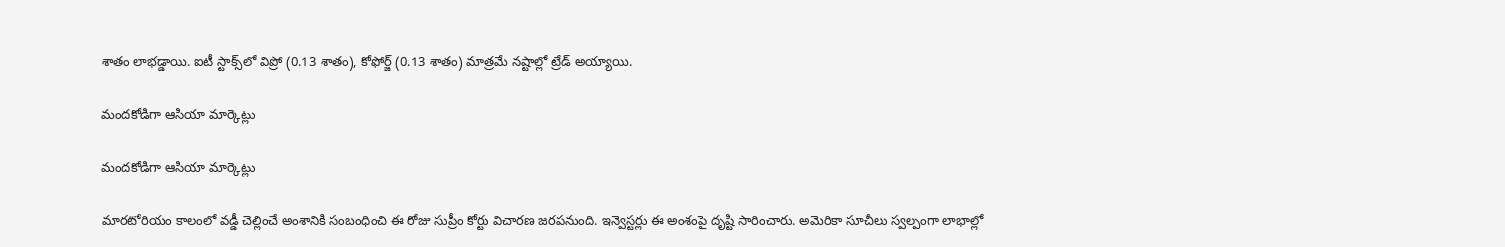శాతం లాభడ్డాయి. ఐటీ స్టాక్స్‌లో విప్రో (0.13 శాతం), కోఫోర్జ్ (0.13 శాతం) మాత్రమే నష్టాల్లో ట్రేడ్ అయ్యాయి.

మందకోడిగా ఆసియా మార్కెట్లు

మందకోడిగా ఆసియా మార్కెట్లు

మారటోరియం కాలంలో వడ్డీ చెల్లించే అంశానికి సంబంధించి ఈ రోజు సుప్రీం కోర్టు విచారణ జరపనుంది. ఇన్వెస్టర్లు ఈ అంశంపై దృష్టి సారించారు. అమెరికా సూచీలు స్వల్పంగా లాభాల్లో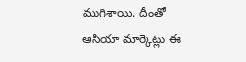ముగిశాయి. దీంతో ఆసియా మార్కెట్లు ఈ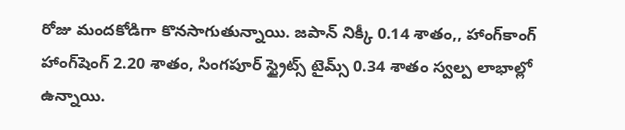రోజు మందకోడిగా కొనసాగుతున్నాయి. జపాన్ నిక్కీ 0.14 శాతం,, హాంగ్‌కాంగ్ హాంగ్‌షెంగ్ 2.20 శాతం, సింగపూర్ స్ట్రైట్స్ టైమ్స్ 0.34 శాతం స్వల్ప లాభాల్లో ఉన్నాయి.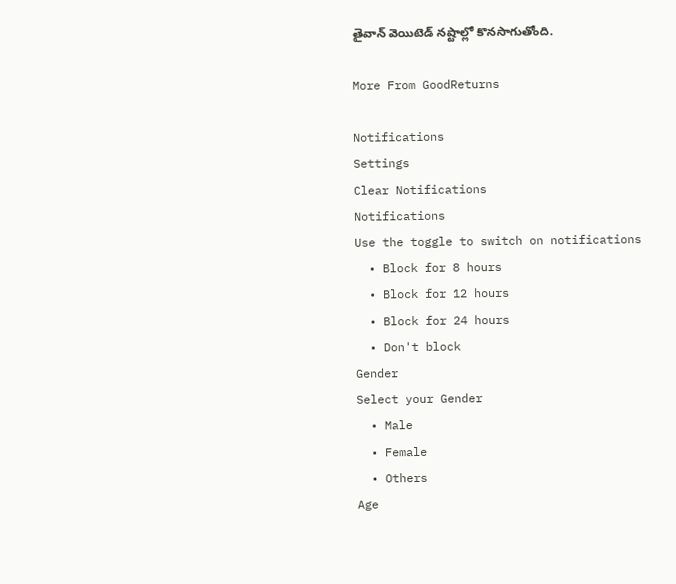తైవాన్ వెయిటెడ్ నష్టాల్లో కొనసాగుతోంది.

More From GoodReturns

Notifications
Settings
Clear Notifications
Notifications
Use the toggle to switch on notifications
  • Block for 8 hours
  • Block for 12 hours
  • Block for 24 hours
  • Don't block
Gender
Select your Gender
  • Male
  • Female
  • Others
Age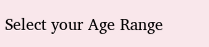Select your Age Range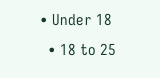• Under 18
  • 18 to 25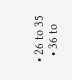• 26 to 35
  • 36 to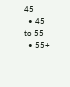45
  • 45 to 55
  • 55+